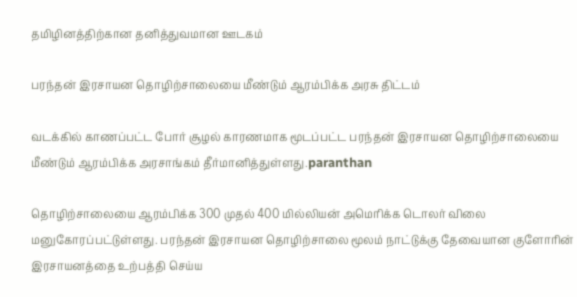தமிழினத்திற்கான தனித்துவமான ஊடகம்

பரந்தன் இரசாயன தொழிற்சாலையை மீண்டும் ஆரம்பிக்க அரசு திட்டம்

வடக்கில் காணப்பட்ட போர் சூழல் காரணமாக மூடப்பட்ட பரந்தன் இரசாயன தொழிற்சாலையை மீண்டும் ஆரம்பிக்க அரசாங்கம் தீர்மானித்துள்ளது.paranthan

தொழிற்சாலையை ஆரம்பிக்க 300 முதல் 400 மில்லியன் அமெரிக்க டொலர் விலை மனுகோரப்பட்டுள்ளது. பரந்தன் இரசாயன தொழிற்சாலை மூலம் நாட்டுக்கு தேவையான குளோரின் இரசாயனத்தை உற்பத்தி செய்ய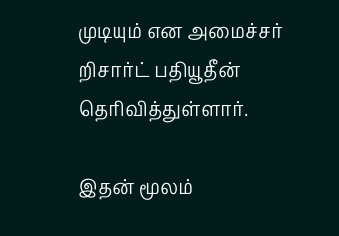முடியும் என அமைச்சர் றிசார்ட் பதியூதீன் தெரிவித்துள்ளார்.

இதன் மூலம்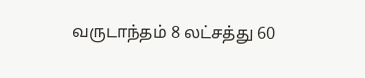வருடாந்தம் 8 லட்சத்து 60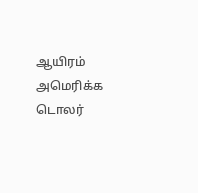ஆயிரம் அமெரிக்க டொலர்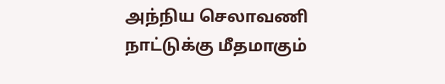அந்நிய செலாவணி நாட்டுக்கு மீதமாகும்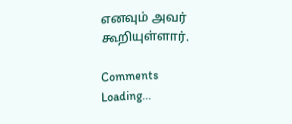எனவும் அவர் கூறியுள்ளார்.

Comments
Loading...